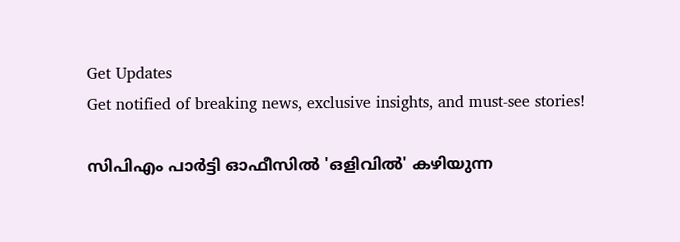Get Updates
Get notified of breaking news, exclusive insights, and must-see stories!

സിപിഎം പാര്‍ട്ടി ഓഫീസില്‍ 'ഒളിവില്‍' കഴിയുന്ന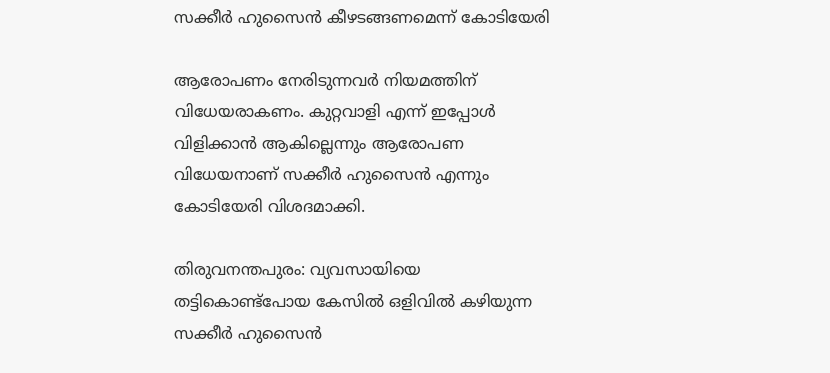സക്കീര്‍ ഹുസൈന്‍ കീഴടങ്ങണമെന്ന് കോടിയേരി

ആരോപണം നേരിടുന്നവര്‍ നിയമത്തിന് വിധേയരാകണം. കുറ്റവാളി എന്ന് ഇപ്പോള്‍ വിളിക്കാന്‍ ആകില്ലെന്നും ആരോപണ വിധേയനാണ് സക്കീര്‍ ഹുസൈന്‍ എന്നും കോടിയേരി വിശദമാക്കി.

തിരുവനന്തപുരം: വ്യവസായിയെ തട്ടികൊണ്ട്‌പോയ കേസില്‍ ഒളിവില്‍ കഴിയുന്ന സക്കീര്‍ ഹുസൈന്‍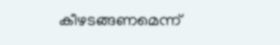കീഴടങ്ങണമെന്ന്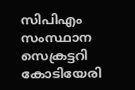സിപിഎം സംസ്ഥാന സെക്രട്ടറി കോടിയേരി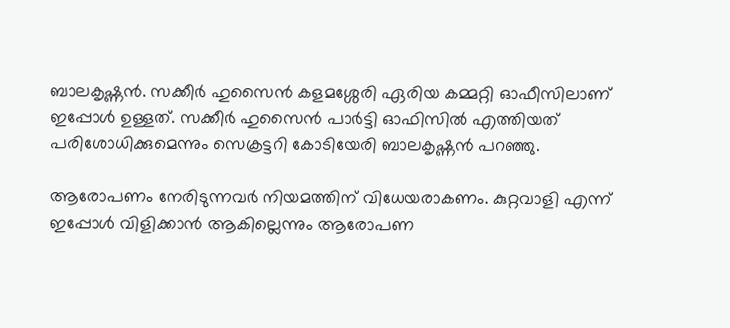ബാലകൃഷ്ണന്‍. സക്കീര്‍ ഹുസൈന്‍ കളമശ്ശേരി ഏരിയ കമ്മറ്റി ഓഫീസിലാണ് ഇപ്പോള്‍ ഉള്ളത്. സക്കീര്‍ ഹുസൈന്‍ പാര്‍ട്ടി ഓഫിസില്‍ എത്തിയത് പരിശോധിക്കുമെന്നും സെക്രട്ടറി കോടിയേരി ബാലകൃഷ്ണന്‍ പറഞ്ഞു.

ആരോപണം നേരിടുന്നവര്‍ നിയമത്തിന് വിധേയരാകണം. കുറ്റവാളി എന്ന് ഇപ്പോള്‍ വിളിക്കാന്‍ ആകില്ലെന്നും ആരോപണ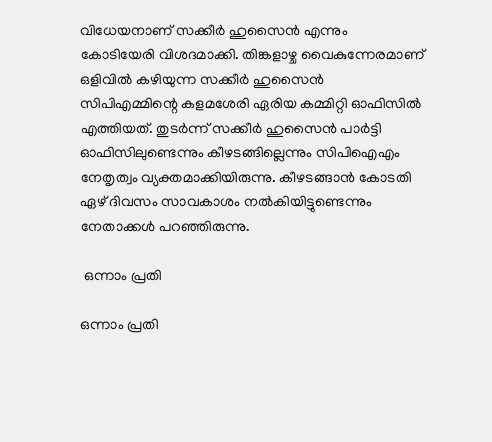വിധേയനാണ് സക്കീര്‍ ഹുസൈന്‍ എന്നും കോടിയേരി വിശദമാക്കി. തിങ്കളാഴ്ച വൈകുന്നേരമാണ് ഒളിവില്‍ കഴിയുന്ന സക്കീര്‍ ഹുസൈന്‍ സിപിഎമ്മിന്റെ കളമശേരി ഏരിയ കമ്മിറ്റി ഓഫിസില്‍ എത്തിയത്. തുടര്‍ന്ന് സക്കീര്‍ ഹുസൈന്‍ പാര്‍ട്ടി ഓഫിസിലുണ്ടെന്നും കീഴടങ്ങില്ലെന്നും സിപിഐഎം നേതൃത്വം വ്യക്തമാക്കിയിരുന്നു. കീഴടങ്ങാന്‍ കോടതി ഏഴ് ദിവസം സാവകാശം നല്‍കിയിട്ടുണ്ടെന്നും നേതാക്കള്‍ പറഞ്ഞിരുന്നു.

 ഒന്നാം പ്രതി

ഒന്നാം പ്രതി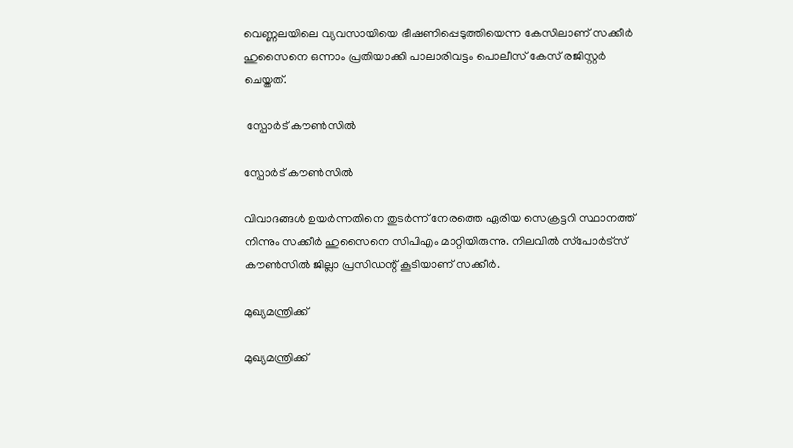വെണ്ണലയിലെ വ്യവസായിയെ ഭീഷണിപ്പെടുത്തിയെന്ന കേസിലാണ് സക്കീര്‍ ഹുസൈനെ ഒന്നാം പ്രതിയാക്കി പാലാരിവട്ടം പൊലീസ് കേസ് രജിസ്റ്റര്‍ ചെയ്തത്.

 സ്പോര്‍ട് കൗണ്‍സില്‍

സ്പോര്‍ട് കൗണ്‍സില്‍

വിവാദങ്ങള്‍ ഉയര്‍ന്നതിനെ തുടര്‍ന്ന് നേരത്തെ ഏരിയ സെക്രട്ടറി സ്ഥാനത്ത് നിന്നും സക്കീര്‍ ഹുസൈനെ സിപിഎം മാറ്റിയിരുന്നു. നിലവില്‍ സ്‌പോര്‍ട്‌സ് കൗണ്‍സില്‍ ജില്ലാ പ്രസിഡന്റ് കൂടിയാണ് സക്കീര്‍.

മുഖ്യമന്ത്രിക്ക്

മുഖ്യമന്ത്രിക്ക്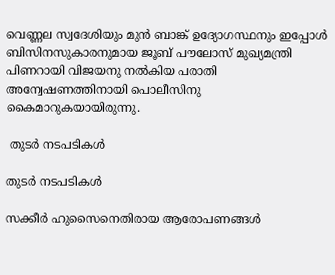വെണ്ണല സ്വദേശിയും മുന്‍ ബാങ്ക് ഉദ്യോഗസ്ഥനും ഇപ്പോള്‍ ബിസിനസുകാരനുമായ ജൂബ് പൗലോസ് മുഖ്യമന്ത്രി പിണറായി വിജയനു നല്‍കിയ പരാതി അന്വേഷണത്തിനായി പൊലീസിനു കൈമാറുകയായിരുന്നു.

 തുടര്‍ നടപടികള്‍

തുടര്‍ നടപടികള്‍

സക്കീര്‍ ഹുസൈനെതിരായ ആരോപണങ്ങള്‍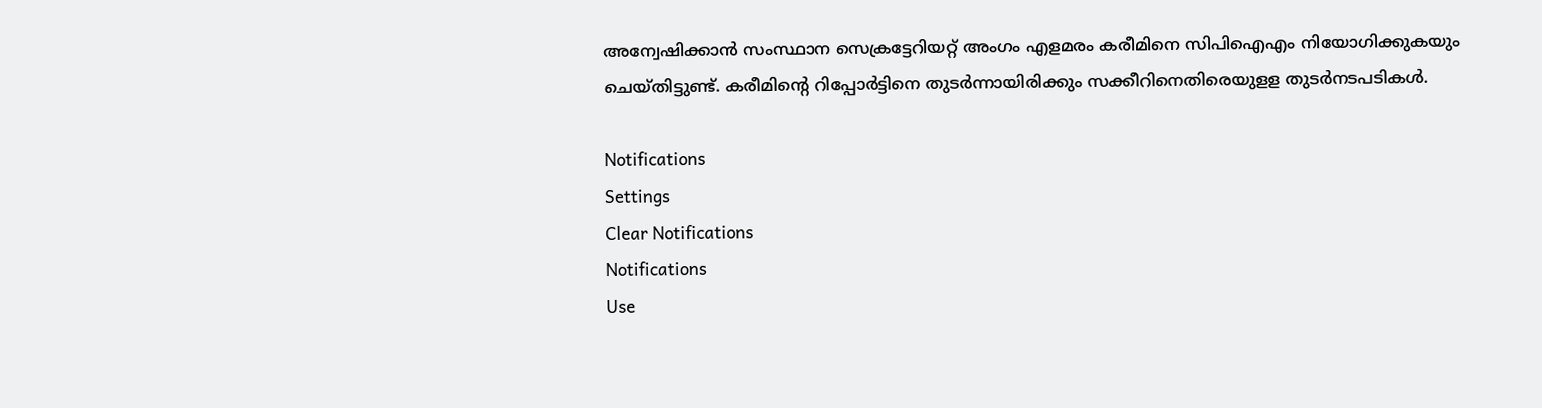അന്വേഷിക്കാന്‍ സംസ്ഥാന സെക്രട്ടേറിയറ്റ് അംഗം എളമരം കരീമിനെ സിപിഐഎം നിയോഗിക്കുകയും ചെയ്തിട്ടുണ്ട്. കരീമിന്റെ റിപ്പോര്‍ട്ടിനെ തുടര്‍ന്നായിരിക്കും സക്കീറിനെതിരെയുളള തുടര്‍നടപടികള്‍.

Notifications
Settings
Clear Notifications
Notifications
Use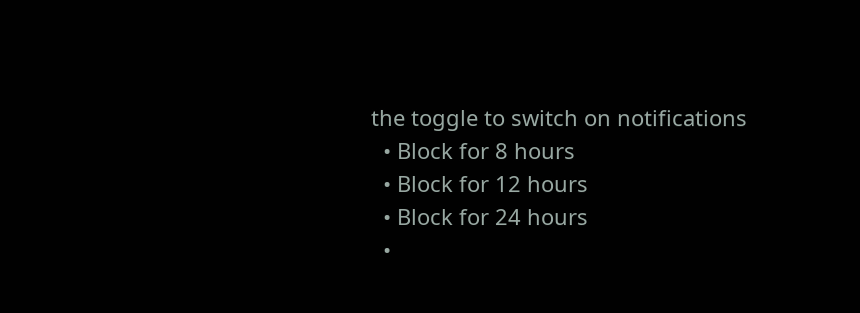the toggle to switch on notifications
  • Block for 8 hours
  • Block for 12 hours
  • Block for 24 hours
  •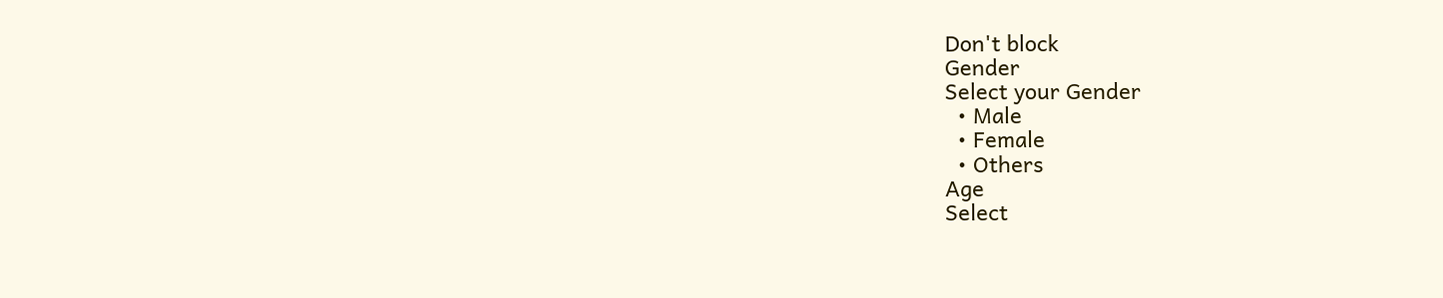Don't block
Gender
Select your Gender
  • Male
  • Female
  • Others
Age
Select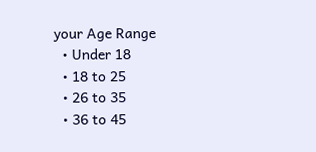your Age Range
  • Under 18
  • 18 to 25
  • 26 to 35
  • 36 to 45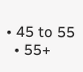• 45 to 55
  • 55+